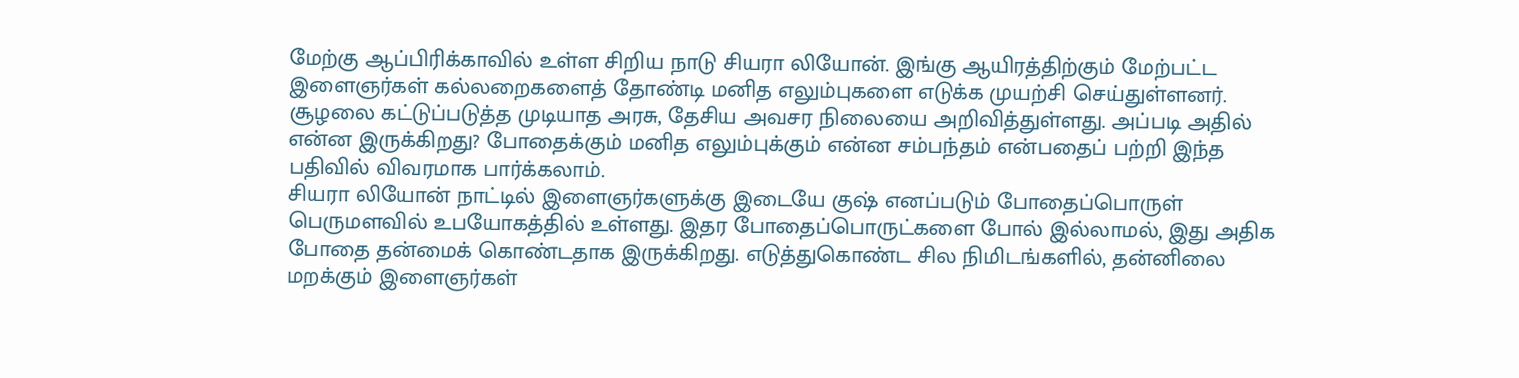மேற்கு ஆப்பிரிக்காவில் உள்ள சிறிய நாடு சியரா லியோன். இங்கு ஆயிரத்திற்கும் மேற்பட்ட இளைஞர்கள் கல்லறைகளைத் தோண்டி மனித எலும்புகளை எடுக்க முயற்சி செய்துள்ளனர். சூழலை கட்டுப்படுத்த முடியாத அரசு, தேசிய அவசர நிலையை அறிவித்துள்ளது. அப்படி அதில் என்ன இருக்கிறது? போதைக்கும் மனித எலும்புக்கும் என்ன சம்பந்தம் என்பதைப் பற்றி இந்த பதிவில் விவரமாக பார்க்கலாம்.
சியரா லியோன் நாட்டில் இளைஞர்களுக்கு இடையே குஷ் எனப்படும் போதைப்பொருள் பெருமளவில் உபயோகத்தில் உள்ளது. இதர போதைப்பொருட்களை போல் இல்லாமல், இது அதிக போதை தன்மைக் கொண்டதாக இருக்கிறது. எடுத்துகொண்ட சில நிமிடங்களில், தன்னிலை மறக்கும் இளைஞர்கள்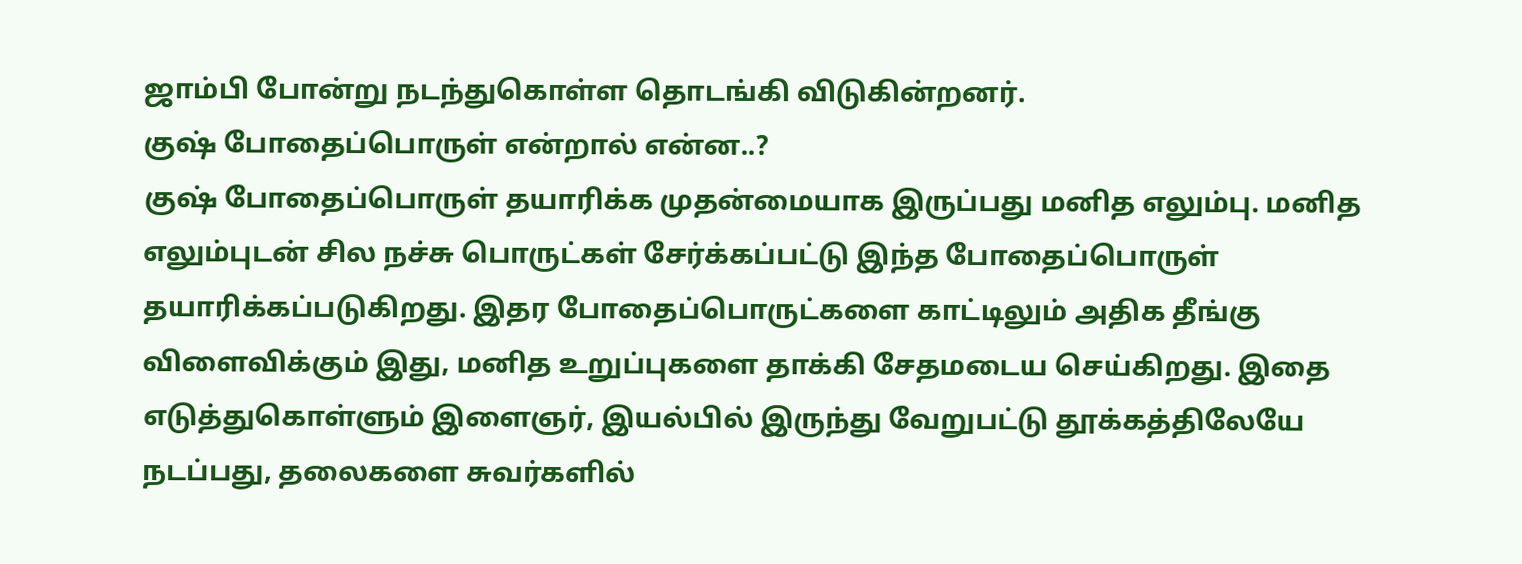ஜாம்பி போன்று நடந்துகொள்ள தொடங்கி விடுகின்றனர்.
குஷ் போதைப்பொருள் என்றால் என்ன..?
குஷ் போதைப்பொருள் தயாரிக்க முதன்மையாக இருப்பது மனித எலும்பு. மனித எலும்புடன் சில நச்சு பொருட்கள் சேர்க்கப்பட்டு இந்த போதைப்பொருள் தயாரிக்கப்படுகிறது. இதர போதைப்பொருட்களை காட்டிலும் அதிக தீங்கு விளைவிக்கும் இது, மனித உறுப்புகளை தாக்கி சேதமடைய செய்கிறது. இதை எடுத்துகொள்ளும் இளைஞர், இயல்பில் இருந்து வேறுபட்டு தூக்கத்திலேயே நடப்பது, தலைகளை சுவர்களில்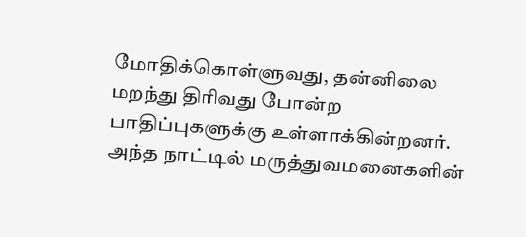மோதிக்கொள்ளுவது, தன்னிலை மறந்து திரிவது போன்ற பாதிப்புகளுக்கு உள்ளாக்கின்றனர்.
அந்த நாட்டில் மருத்துவமனைகளின்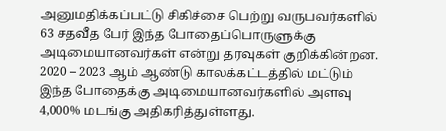அனுமதிக்கப்பட்டு சிகிச்சை பெற்று வருபவர்களில் 63 சதவீத பேர் இந்த போதைப்பொருளுக்கு அடிமையானவர்கள் என்று தரவுகள் குறிக்கின்றன. 2020 – 2023 ஆம் ஆண்டு காலக்கட்டத்தில் மட்டும் இந்த போதைக்கு அடிமையானவர்களில் அளவு 4,000% மடங்கு அதிகரித்துள்ளது.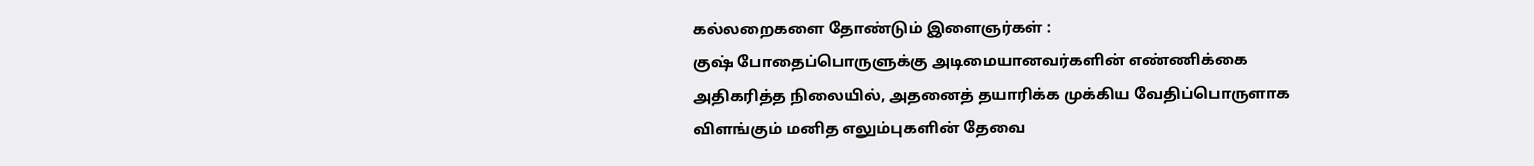கல்லறைகளை தோண்டும் இளைஞர்கள் :
குஷ் போதைப்பொருளுக்கு அடிமையானவர்களின் எண்ணிக்கை அதிகரித்த நிலையில், அதனைத் தயாரிக்க முக்கிய வேதிப்பொருளாக விளங்கும் மனித எலும்புகளின் தேவை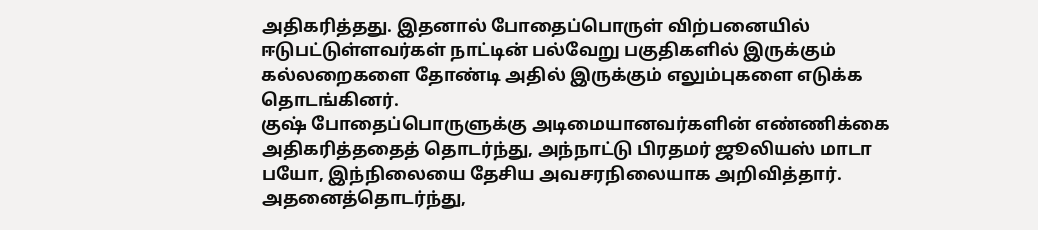அதிகரித்தது. இதனால் போதைப்பொருள் விற்பனையில் ஈடுபட்டுள்ளவர்கள் நாட்டின் பல்வேறு பகுதிகளில் இருக்கும் கல்லறைகளை தோண்டி அதில் இருக்கும் எலும்புகளை எடுக்க தொடங்கினர்.
குஷ் போதைப்பொருளுக்கு அடிமையானவர்களின் எண்ணிக்கை அதிகரித்ததைத் தொடர்ந்து, அந்நாட்டு பிரதமர் ஜூலியஸ் மாடா பயோ, இந்நிலையை தேசிய அவசரநிலையாக அறிவித்தார். அதனைத்தொடர்ந்து,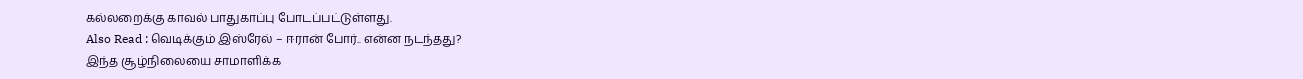கல்லறைக்கு காவல் பாதுகாப்பு போடப்பட்டுள்ளது.
Also Read : வெடிக்கும் இஸ்ரேல் – ஈரான் போர்.. என்ன நடந்தது?
இந்த சூழ்நிலையை சாமாளிக்க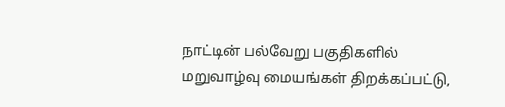நாட்டின் பல்வேறு பகுதிகளில் மறுவாழ்வு மையங்கள் திறக்கப்பட்டு,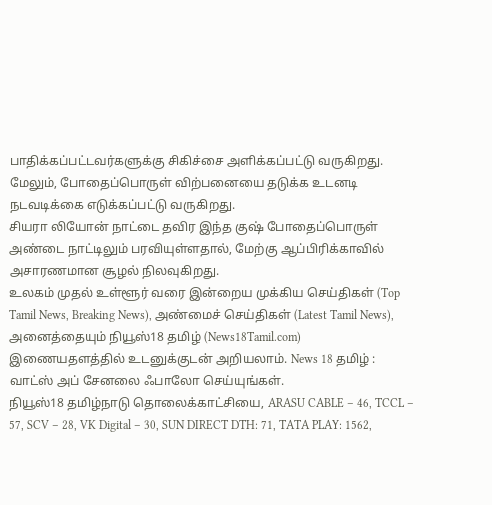பாதிக்கப்பட்டவர்களுக்கு சிகிச்சை அளிக்கப்பட்டு வருகிறது. மேலும், போதைப்பொருள் விற்பனையை தடுக்க உடனடி நடவடிக்கை எடுக்கப்பட்டு வருகிறது.
சியரா லியோன் நாட்டை தவிர இந்த குஷ் போதைப்பொருள் அண்டை நாட்டிலும் பரவியுள்ளதால், மேற்கு ஆப்பிரிக்காவில் அசாரணமான சூழல் நிலவுகிறது.
உலகம் முதல் உள்ளூர் வரை இன்றைய முக்கிய செய்திகள் (Top Tamil News, Breaking News), அண்மைச் செய்திகள் (Latest Tamil News), அனைத்தையும் நியூஸ்18 தமிழ் (News18Tamil.com) இணையதளத்தில் உடனுக்குடன் அறியலாம். News 18 தமிழ் : வாட்ஸ் அப் சேனலை ஃபாலோ செய்யுங்கள்.
நியூஸ்18 தமிழ்நாடு தொலைக்காட்சியை, ARASU CABLE – 46, TCCL – 57, SCV – 28, VK Digital – 30, SUN DIRECT DTH: 71, TATA PLAY: 1562,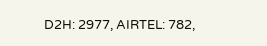D2H: 2977, AIRTEL: 782,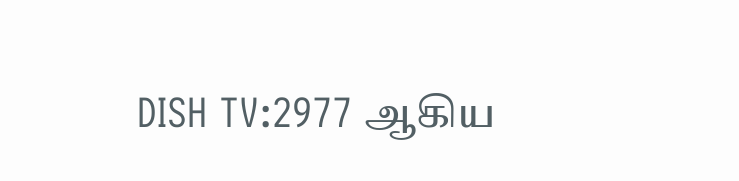DISH TV:2977 ஆகிய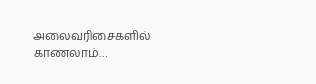அலைவரிசைகளில் காணலாம்…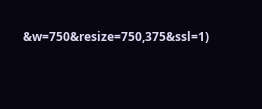&w=750&resize=750,375&ssl=1)